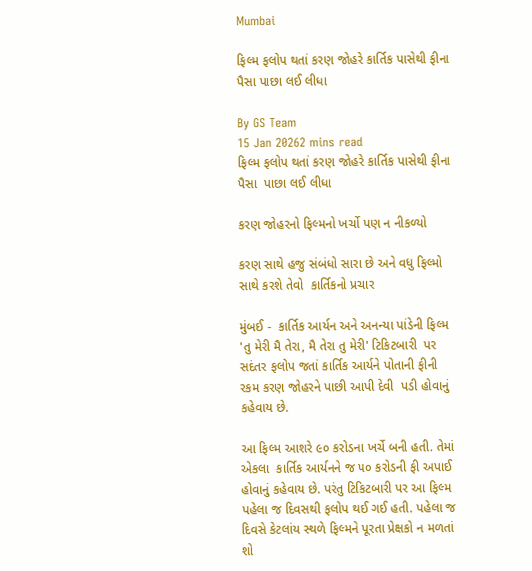Mumbai

ફિલ્મ ફલોપ થતાં કરણ જોહરે કાર્તિક પાસેથી ફીના પૈસા પાછા લઈ લીધા

By GS Team
15 Jan 20262 mins read
ફિલ્મ ફલોપ થતાં કરણ જોહરે કાર્તિક પાસેથી ફીના પૈસા  પાછા લઈ લીધા

કરણ જોહરનો ફિલ્મનો ખર્ચો પણ ન નીકળ્યો

કરણ સાથે હજુ સંબંધો સારા છે અને વધુ ફિલ્મો સાથે કરશે તેવો  કાર્તિકનો પ્રચાર

મુંબઈ -  કાર્તિક આર્યન અને અનન્યા પાંડેની ફિલ્મ 'તુ મેરી મૈ તેરા, મૈ તેરા તુ મેરી' ટિકિટબારી  પર સદંતર ફલોપ જતાં કાર્તિક આર્યને પોતાની ફીની રકમ કરણ જોહરને પાછી આપી દેવી  પડી હોવાનું કહેવાય છે.

આ ફિલ્મ આશરે ૯૦ કરોડના ખર્ચે બની હતી. તેમાં એકલા  કાર્તિક આર્યનને જ ૫૦ કરોડની ફી અપાઈ હોવાનું કહેવાય છે. પરંતુ ટિકિટબારી પર આ ફિલ્મ પહેલા જ દિવસથી ફલોપ થઈ ગઈ હતી. પહેલા જ દિવસે કેટલાંય સ્થળે ફિલ્મને પૂરતા પ્રેક્ષકો ન મળતાં શો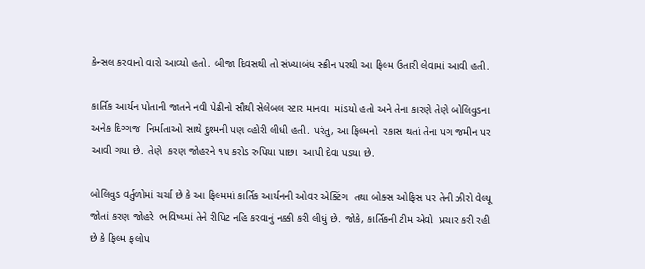કેન્સલ કરવાનો વારો આવ્યો હતો. બીજા દિવસથી તો સંખ્યાબંધ સ્ક્રીન પરથી આ ફિલ્મ ઉતારી લેવામાં આવી હતી.

કાર્તિક આર્યન પોતાની જાતને નવી પેઢીનો સૌથી સેલેબલ સ્ટાર માનવા  માંડયો હતો અને તેના કારણે તેણે બોલિવુડના અનેક દિગ્ગજ  નિર્માતાઓ સાથે દુશ્મની પણ વ્હોરી લીધી હતી. પરંતુ, આ ફિલ્મનો  રકાસ થતાં તેના પગ જમીન પર આવી ગયા છે. તેણે  કરણ જોહરને ૧૫ કરોડ રુપિયા પાછા  આપી દેવા પડયા છે.

બોલિવુડ વર્તુળોમાં ચર્ચા છે કે આ ફિલ્મમાં કાર્તિક આર્યનની ઓવર એક્ટિંગ  તથા બોક્સ ઓફિસ પર તેની ઝીરો વેલ્યૂ જોતાં કરણ જોહરે  ભવિષ્ય્માં તેને રીપિટ નહિ કરવાનું નક્કી કરી લીધું છે. જોકે, કાર્તિકની ટીમ એવો  પ્રચાર કરી રહી છે કે ફિલ્મ ફલોપ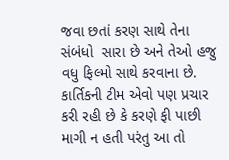જવા છતાં કરણ સાથે તેના સંબંધો  સારા છે અને તેઓ હજુ વધુ ફિલ્મો સાથે કરવાના છે. કાર્તિકની ટીમ એવો પણ પ્રચાર કરી રહી છે કે કરણે ફી પાછી માગી ન હતી પરંતુ આ તો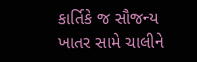કાર્તિકે જ સૌજન્ય ખાતર સામે ચાલીને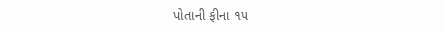પોતાની ફીના ૧૫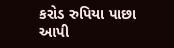કરોડ રુપિયા પાછા  આપી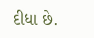દીધા છે.